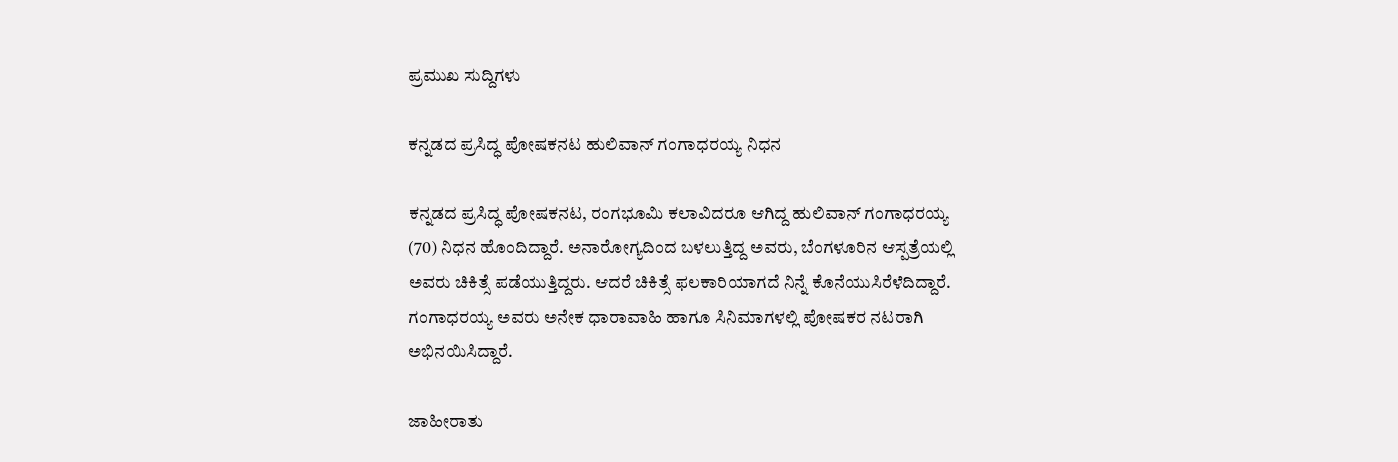ಪ್ರಮುಖ ಸುದ್ದಿಗಳು

ಕನ್ನಡದ ಪ್ರಸಿದ್ಧ ಪೋಷಕನಟ ಹುಲಿವಾನ್ ಗಂಗಾಧರಯ್ಯ ನಿಧನ

ಕನ್ನಡದ ಪ್ರಸಿದ್ಧ ಪೋಷಕನಟ, ರಂಗಭೂಮಿ ಕಲಾವಿದರೂ ಆಗಿದ್ದ ಹುಲಿವಾನ್ ಗಂಗಾಧರಯ್ಯ (70) ನಿಧನ ಹೊಂದಿದ್ದಾರೆ. ಅನಾರೋಗ್ಯದಿಂದ ಬಳಲುತ್ತಿದ್ದ ಅವರು, ಬೆಂಗಳೂರಿನ ಆಸ್ಪತ್ರೆಯಲ್ಲಿ ಅವರು ಚಿಕಿತ್ಸೆ ಪಡೆಯುತ್ತಿದ್ದರು. ಆದರೆ ಚಿಕಿತ್ಸೆ ಫಲಕಾರಿಯಾಗದೆ ನಿನ್ನೆ ಕೊನೆಯುಸಿರೆಳೆದಿದ್ದಾರೆ. ಗಂಗಾಧರಯ್ಯ ಅವರು ಅನೇಕ ಧಾರಾವಾಹಿ ಹಾಗೂ ಸಿನಿಮಾಗಳಲ್ಲಿ ಪೋಷಕರ ನಟರಾಗಿ ಅಭಿನಯಿಸಿದ್ದಾರೆ.

ಜಾಹೀರಾತು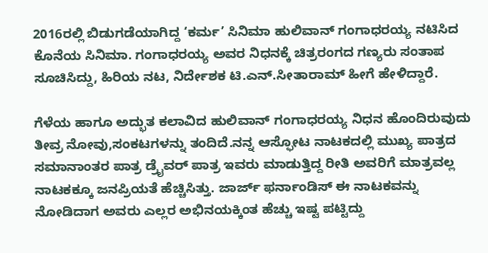2016ರಲ್ಲಿ ಬಿಡುಗಡೆಯಾಗಿದ್ದ ‘ಕರ್ಮ’ ಸಿನಿಮಾ ಹುಲಿವಾನ್ ಗಂಗಾಧರಯ್ಯ ನಟಿಸಿದ ಕೊನೆಯ ಸಿನಿಮಾ. ಗಂಗಾಧರಯ್ಯ ಅವರ ನಿಧನಕ್ಕೆ ಚಿತ್ರರಂಗದ ಗಣ್ಯರು ಸಂತಾಪ ಸೂಚಿಸಿದ್ದು, ಹಿರಿಯ ನಟ, ನಿರ್ದೇಶಕ ಟಿ.ಎನ್.ಸೀತಾರಾಮ್ ಹೀಗೆ ಹೇಳಿದ್ದಾರೆ.

ಗೆಳೆಯ ಹಾಗೂ ಅದ್ಭುತ ಕಲಾವಿದ ಹುಲಿವಾನ್ ಗಂಗಾಧರಯ್ಯ ನಿಧನ ಹೊಂದಿರುವುದು ತೀವ್ರ ನೋವು,ಸಂಕಟಗಳನ್ನು ತಂದಿದೆ.ನನ್ನ ಆಸ್ಫೋಟ ನಾಟಕದಲ್ಲಿ ಮುಖ್ಯ ಪಾತ್ರದ ಸಮಾನಾಂತರ ಪಾತ್ರ ಡ್ರೈವರ್ ಪಾತ್ರ ಇವರು ಮಾಡುತ್ತಿದ್ದ ರೀತಿ ಅವರಿಗೆ ಮಾತ್ರವಲ್ಲ ನಾಟಕಕ್ಕೂ ಜನಪ್ರಿಯತೆ ಹೆಚ್ಚಿಸಿತ್ತು. ಜಾರ್ಜ್ ಫರ್ನಾಂಡಿಸ್ ಈ ನಾಟಕವನ್ನು ನೋಡಿದಾಗ ಅವರು ಎಲ್ಲರ ಅಭಿನಯಕ್ಕಿಂತ ಹೆಚ್ಚು ಇಷ್ಟ ಪಟ್ಟಿದ್ದು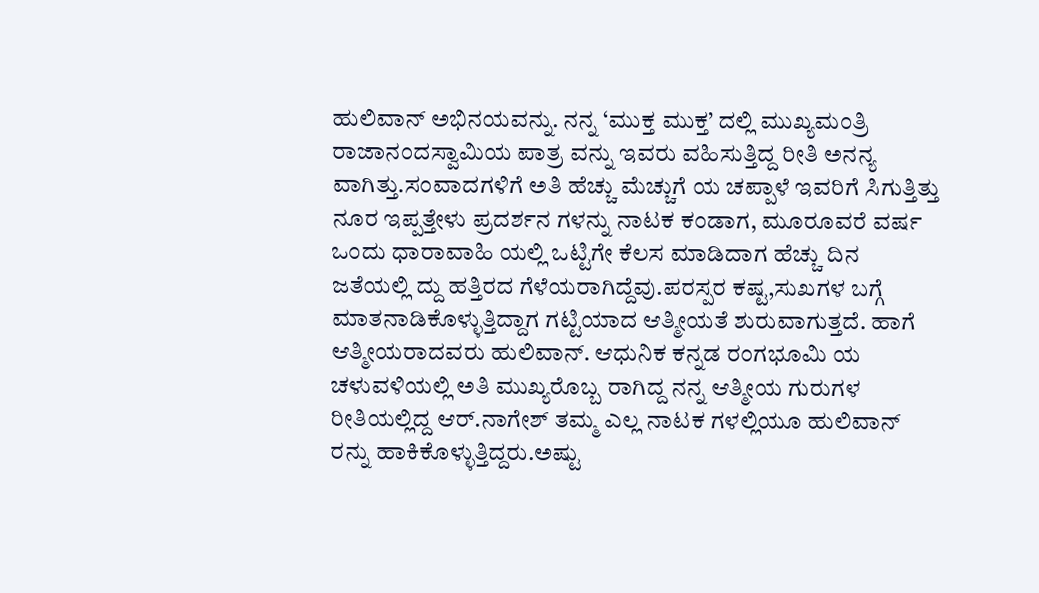ಹುಲಿವಾನ್ ಅಭಿನಯವನ್ನು. ನನ್ನ ‘ಮುಕ್ತ ಮುಕ್ತ’ ದಲ್ಲಿ ಮುಖ್ಯಮಂತ್ರಿ ರಾಜಾನಂದಸ್ವಾಮಿಯ ಪಾತ್ರ ವನ್ನು ಇವರು ವಹಿಸುತ್ತಿದ್ದ ರೀತಿ ಅನನ್ಯ ವಾಗಿತ್ತು.ಸಂವಾದಗಳಿಗೆ ಅತಿ ಹೆಚ್ಚು ಮೆಚ್ಚುಗೆ ಯ ಚಪ್ಪಾಳೆ ಇವರಿಗೆ ಸಿಗುತ್ತಿತ್ತು ನೂರ ಇಪ್ಪತ್ತೇಳು ಪ್ರದರ್ಶನ ಗಳನ್ನು ನಾಟಕ ಕಂಡಾಗ, ಮೂರೂವರೆ ವರ್ಷ ಒಂದು ಧಾರಾವಾಹಿ ಯಲ್ಲಿ ಒಟ್ಟಿಗೇ ಕೆಲಸ ಮಾಡಿದಾಗ ಹೆಚ್ಚು ದಿನ ಜತೆಯಲ್ಲಿ ದ್ದು ಹತ್ತಿರದ ಗೆಳೆಯರಾಗಿದ್ದೆವು.ಪರಸ್ಪರ ಕಷ್ಟ,ಸುಖಗಳ ಬಗ್ಗೆ ಮಾತನಾಡಿಕೊಳ್ಳುತ್ತಿದ್ದಾಗ ಗಟ್ಟಿಯಾದ ಆತ್ಮೀಯತೆ ಶುರುವಾಗುತ್ತದೆ. ಹಾಗೆ ಆತ್ಮೀಯರಾದವರು ಹುಲಿವಾನ್. ಆಧುನಿಕ ಕನ್ನಡ ರಂಗಭೂಮಿ ಯ ಚಳುವಳಿಯಲ್ಲಿ ಅತಿ ಮುಖ್ಯರೊಬ್ಬ ರಾಗಿದ್ದ ನನ್ನ ಆತ್ಮೀಯ ಗುರುಗಳ ರೀತಿಯಲ್ಲಿದ್ದ ಆರ್.ನಾಗೇಶ್ ತಮ್ಮ ಎಲ್ಲ ನಾಟಕ ಗಳಲ್ಲಿಯೂ ಹುಲಿವಾನ್ ರನ್ನು ಹಾಕಿಕೊಳ್ಳುತ್ತಿದ್ದರು.ಅಷ್ಟು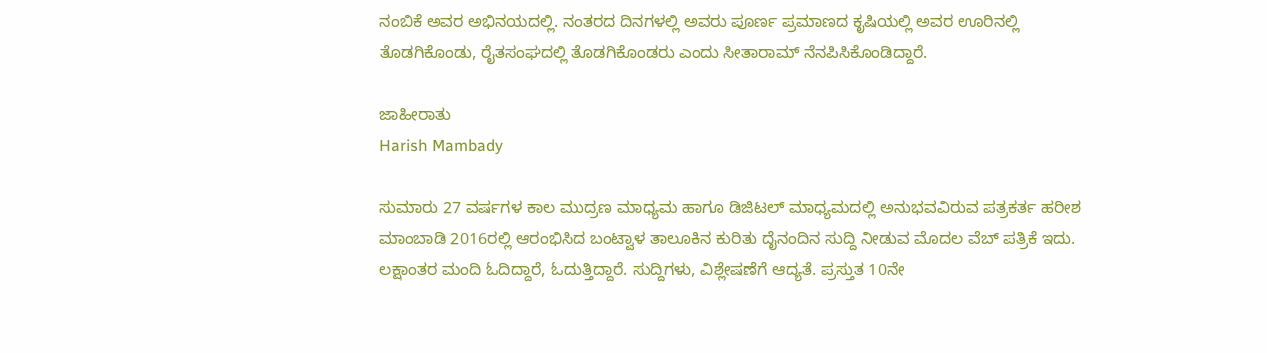ನಂಬಿಕೆ ಅವರ ಅಭಿನಯದಲ್ಲಿ. ನಂತರದ ದಿನಗಳಲ್ಲಿ ಅವರು ಪೂರ್ಣ ಪ್ರಮಾಣದ ಕೃಷಿಯಲ್ಲಿ ಅವರ ಊರಿನಲ್ಲಿ ತೊಡಗಿಕೊಂಡು, ರೈತಸಂಘದಲ್ಲಿ ತೊಡಗಿಕೊಂಡರು ಎಂದು ಸೀತಾರಾಮ್ ನೆನಪಿಸಿಕೊಂಡಿದ್ದಾರೆ.

ಜಾಹೀರಾತು
Harish Mambady

ಸುಮಾರು 27 ವರ್ಷಗಳ ಕಾಲ ಮುದ್ರಣ ಮಾಧ್ಯಮ ಹಾಗೂ ಡಿಜಿಟಲ್ ಮಾಧ್ಯಮದಲ್ಲಿ ಅನುಭವವಿರುವ ಪತ್ರಕರ್ತ ಹರೀಶ ಮಾಂಬಾಡಿ 2016ರಲ್ಲಿ ಆರಂಭಿಸಿದ ಬಂಟ್ವಾಳ ತಾಲೂಕಿನ ಕುರಿತು ದೈನಂದಿನ ಸುದ್ದಿ ನೀಡುವ ಮೊದಲ ವೆಬ್ ಪತ್ರಿಕೆ ಇದು. ಲಕ್ಷಾಂತರ ಮಂದಿ ಓದಿದ್ದಾರೆ, ಓದುತ್ತಿದ್ದಾರೆ. ಸುದ್ದಿಗಳು, ವಿಶ್ಲೇಷಣೆಗೆ ಆದ್ಯತೆ. ಪ್ರಸ್ತುತ 10ನೇ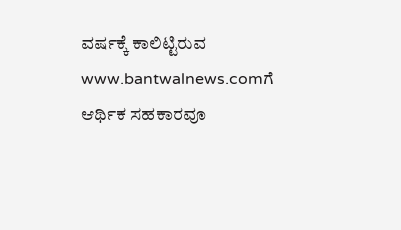ವರ್ಷಕ್ಕೆ ಕಾಲಿಟ್ಟಿರುವ www.bantwalnews.comಗೆ ಆರ್ಥಿಕ ಸಹಕಾರವೂ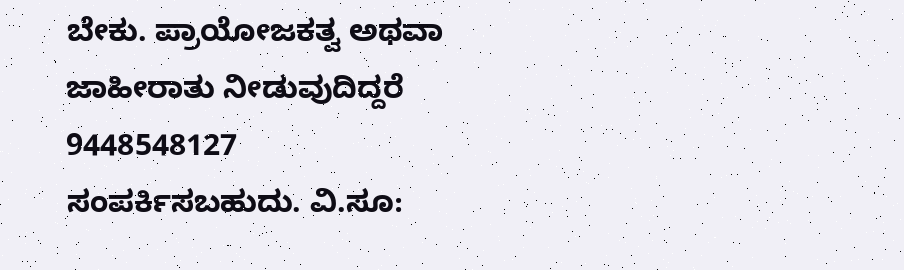ಬೇಕು. ಪ್ರಾಯೋಜಕತ್ವ ಅಥವಾ ಜಾಹೀರಾತು ನೀಡುವುದಿದ್ದರೆ 9448548127 ಸಂಪರ್ಕಿಸಬಹುದು. ವಿ.ಸೂ: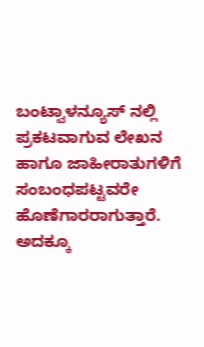ಬಂಟ್ವಾಳನ್ಯೂಸ್ ನಲ್ಲಿ ಪ್ರಕಟವಾಗುವ ಲೇಖನ ಹಾಗೂ ಜಾಹೀರಾತುಗಳಿಗೆ ಸಂಬಂಧಪಟ್ಟವರೇ ಹೊಣೆಗಾರರಾಗುತ್ತಾರೆ. ಅದಕ್ಕೂ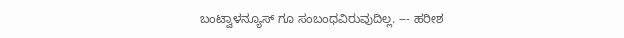ಬಂಟ್ವಾಳನ್ಯೂಸ್ ಗೂ ಸಂಬಂಧವಿರುವುದಿಲ್ಲ. --- ಹರೀಶ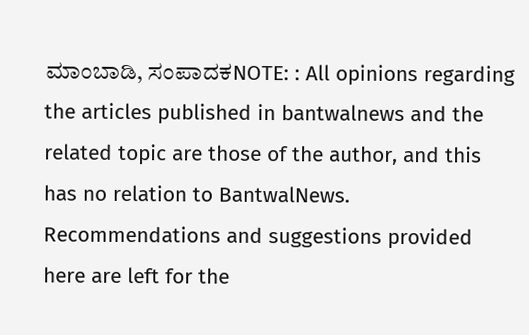ಮಾಂಬಾಡಿ, ಸಂಪಾದಕNOTE: : All opinions regarding the articles published in bantwalnews and the related topic are those of the author, and this has no relation to BantwalNews. Recommendations and suggestions provided here are left for the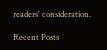readers' consideration.

Recent Posts